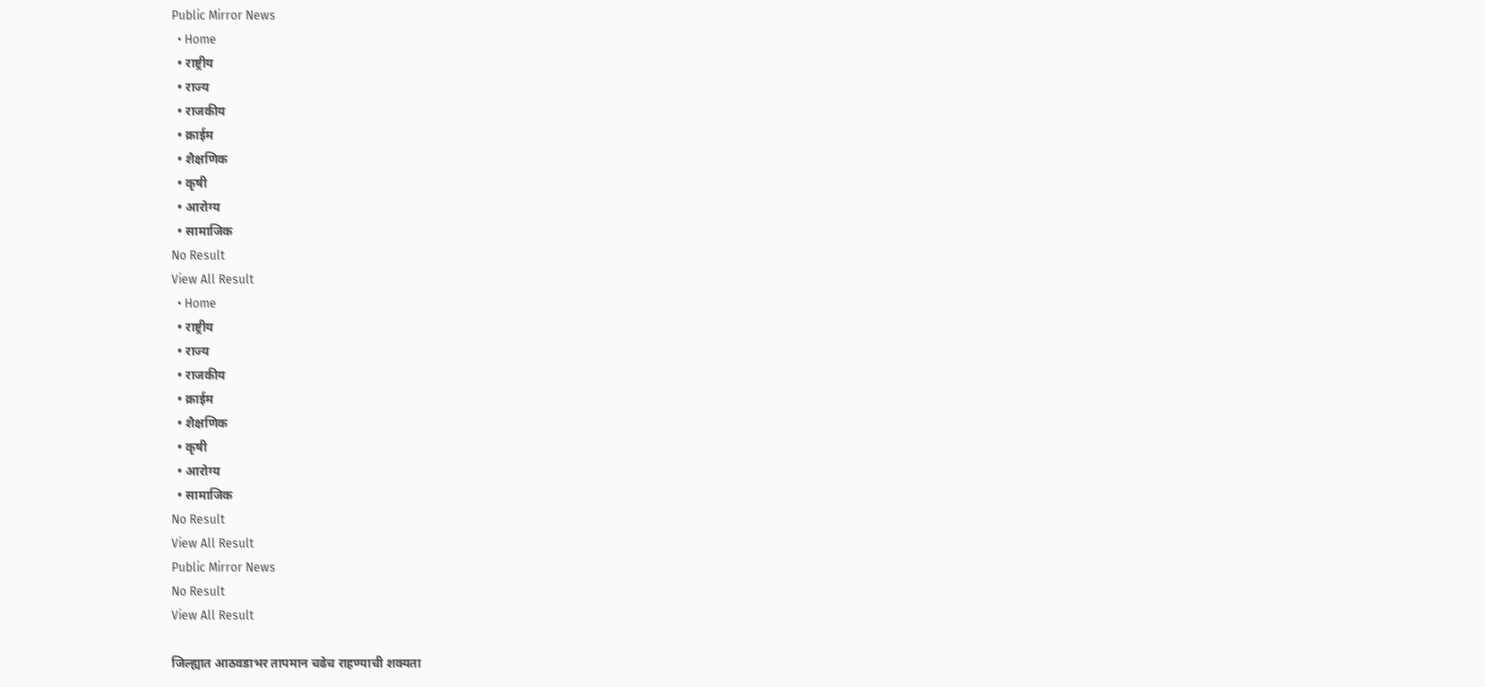Public Mirror News
  • Home
  • राष्ट्रीय
  • राज्य
  • राजकीय
  • क्राईम
  • शैक्षणिक
  • कृषी
  • आरोग्य
  • सामाजिक
No Result
View All Result
  • Home
  • राष्ट्रीय
  • राज्य
  • राजकीय
  • क्राईम
  • शैक्षणिक
  • कृषी
  • आरोग्य
  • सामाजिक
No Result
View All Result
Public Mirror News
No Result
View All Result

जिल्ह्यात आठवडाभर तापमान चढेच राहण्याची शक्यता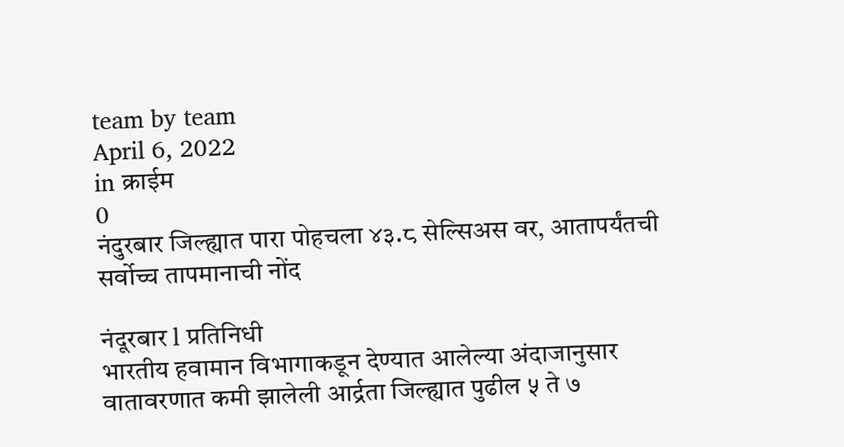team by team
April 6, 2022
in क्राईम
0
नंदुरबार जिल्ह्यात पारा पोहचला ४३.८ सेल्सिअस वर, आतापर्यंतची सर्वोच्च तापमानाची नोंद

नंदूरबार l प्रतिनिधी
भारतीय हवामान विभागाकडून देण्यात आलेल्या अंदाजानुसार वातावरणात कमी झालेली आर्द्रता जिल्ह्यात पुढील ५ ते ७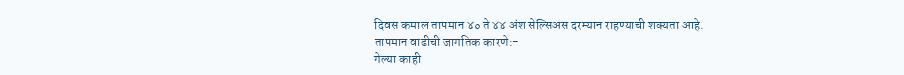दिवस कमाल तापमान ४० ते ४४ अंश सेल्सिअस दरम्यान राहण्याची शक्यता आहे.
तापमान वाढीची जागतिक कारणे:-
गेल्या काही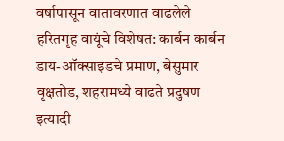वर्षापासून वातावरणात वाढलेले हरितगृह वायूंचे विशेषत: कार्बन कार्बन डाय-ऑक्साइडचे प्रमाण, बेसुमार वृक्षतोड, शहरामध्ये वाढते प्रदुषण इत्यादी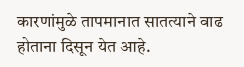कारणांमुळे तापमानात सातत्याने वाढ होताना दिसून येत आहे.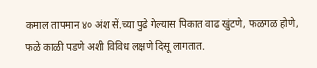कमाल तापमान ४० अंश सें.च्या पुढे गेल्यास पिकात वाढ खुंटणे, फळगळ होणे, फळे काळी पडणे अशी विविध लक्षणे दिसू लागतात.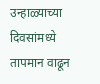उन्हाळ्याच्या दिवसांमध्ये तापमान वाढून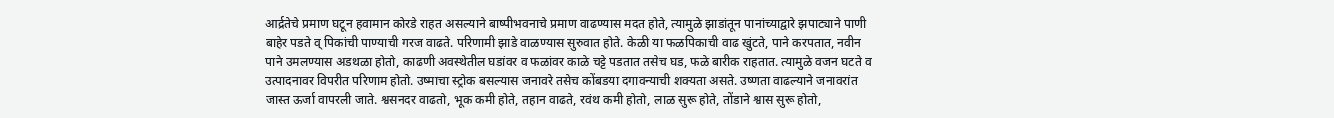आर्द्रतेचे प्रमाण घटून हवामान कोरडे राहत असल्याने बाष्पीभवनाचे प्रमाण वाढण्यास मदत होते, त्यामुळे झाडांतून पानांच्याद्वारे झपाट्याने पाणी बाहेर पडते व् पिकांची पाण्याची गरज वाढते. परिणामी झाडे वाळण्यास सुरुवात होते. केळी या फळपिकाची वाढ खुंटते, पाने करपतात, नवीन पाने उमलण्यास अडथळा होतो, काढणी अवस्थेतील घडांवर व फळांवर काळे चट्टे पडतात तसेच घड, फळे बारीक राहतात. त्यामुळे वजन घटते व उत्पादनावर विपरीत परिणाम होतो. उष्माचा स्ट्रोक बसल्यास जनावरे तसेच कोंबडया दगावन्याची शक्यता असते. उष्णता वाढल्याने जनावरांत जास्त ऊर्जा वापरली जाते. श्वसनदर वाढतो, भूक कमी होते, तहान वाढते, रवंथ कमी होतो, लाळ सुरू होते, तोंडाने श्वास सुरू होतो,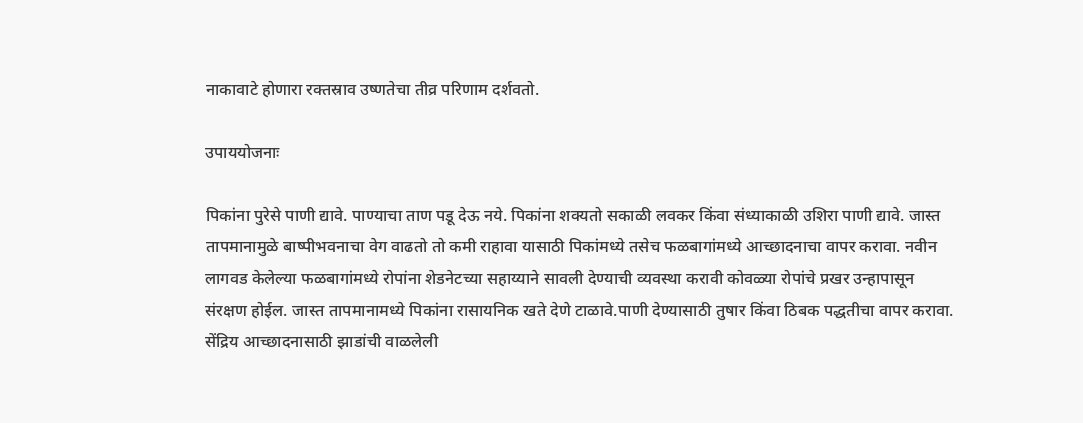नाकावाटे होणारा रक्तस्राव उष्णतेचा तीव्र परिणाम दर्शवतो.

उपाययोजनाः

पिकांना पुरेसे पाणी द्यावे. पाण्याचा ताण पडू देऊ नये. पिकांना शक्यतो सकाळी लवकर किंवा संध्याकाळी उशिरा पाणी द्यावे. जास्त तापमानामुळे बाष्पीभवनाचा वेग वाढतो तो कमी राहावा यासाठी पिकांमध्ये तसेच फळबागांमध्ये आच्छादनाचा वापर करावा. नवीन लागवड केलेल्या फळबागांमध्ये रोपांना शेडनेटच्या सहाय्याने सावली देण्याची व्यवस्था करावी कोवळ्या रोपांचे प्रखर उन्हापासून संरक्षण होईल. जास्त तापमानामध्ये पिकांना रासायनिक खते देणे टाळावे.पाणी देण्यासाठी तुषार किंवा ठिबक पद्धतीचा वापर करावा. सेंद्रिय आच्छादनासाठी झाडांची वाळलेली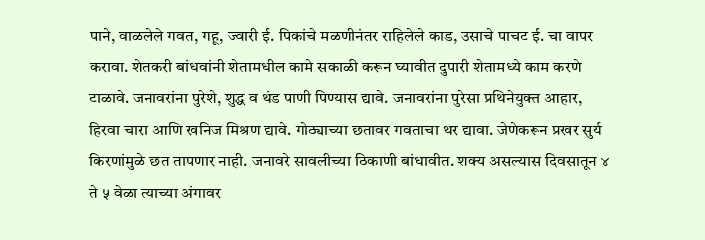पाने, वाळलेले गवत, गहू, ज्वारी ई. पिकांचे मळणीनंतर राहिलेले काड, उसाचे पाचट ई. चा वापर करावा. शेतकरी बांधवांनी शेतामधील कामे सकाळी करून घ्यावीत दुपारी शेतामध्ये काम करणे टाळावे. जनावरांना पुरेशे, शुद्ध व थंड पाणी पिण्यास द्यावे. जनावरांना पुरेसा प्रथिनेयुक्त आहार, हिरवा चारा आणि खनिज मिश्रण द्यावे. गोठ्याच्या छतावर गवताचा थर द्यावा. जेणेकरून प्रखर सुर्य किरणांमुळे छत तापणार नाही. जनावरे सावलीच्या ठिकाणी बांधावीत. शक्य असल्यास दिवसातून ४ ते ५ वेळा त्याच्या अंगावर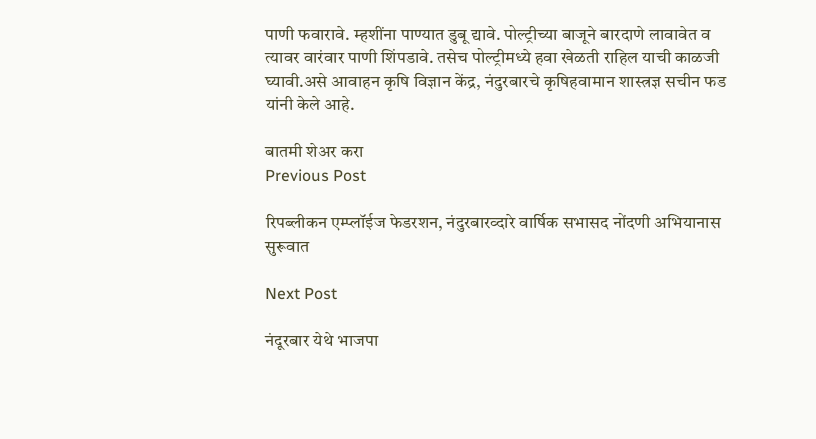पाणी फवारावे. म्हशींना पाण्यात डुबू द्यावे. पोल्ट्रीच्या बाजूने बारदाणे लावावेत व त्यावर वारंवार पाणी शिंपडावे. तसेच पोल्ट्रीमध्ये हवा खेळती राहिल याची काळजी घ्यावी.असे आवाहन कृषि विज्ञान केंद्र, नंदुरबारचे कृषिहवामान शास्त्रज्ञ सचीन फड यांनी केले आहे.

बातमी शेअर करा
Previous Post

रिपब्लीकन एम्प्लॉईज फेडरशन, नंदुरबारव्दारे वार्षिक सभासद नोंदणी अभियानास सुरूवात

Next Post

नंदूरबार येथे भाजपा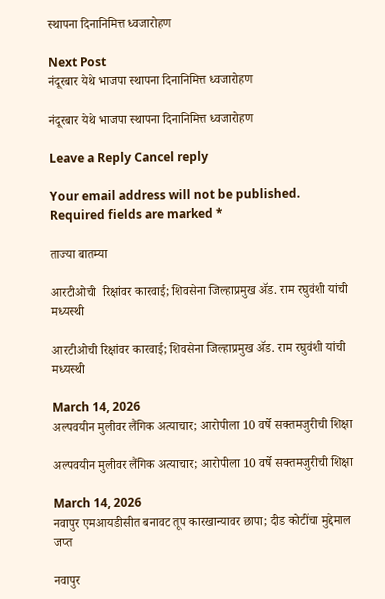स्थापना दिनानिमित्त ध्वजारोहण

Next Post
नंदूरबार येथे भाजपा स्थापना दिनानिमित्त ध्वजारोहण

नंदूरबार येथे भाजपा स्थापना दिनानिमित्त ध्वजारोहण

Leave a Reply Cancel reply

Your email address will not be published. Required fields are marked *

ताज्या बातम्या

आरटीओची  रिक्षांवर कारवाई; शिवसेना जिल्हाप्रमुख ॲड. राम रघुवंशी यांची मध्यस्थी

आरटीओची रिक्षांवर कारवाई; शिवसेना जिल्हाप्रमुख ॲड. राम रघुवंशी यांची मध्यस्थी

March 14, 2026
अल्पवयीन मुलीवर लैंगिक अत्याचार; आरोपीला 10 वर्षे सक्तमजुरीची शिक्षा

अल्पवयीन मुलीवर लैंगिक अत्याचार; आरोपीला 10 वर्षे सक्तमजुरीची शिक्षा

March 14, 2026
नवापुर एमआयडीसीत बनावट तूप कारखान्यावर छापा; दीड कोटींचा मुद्देमाल जप्त

नवापुर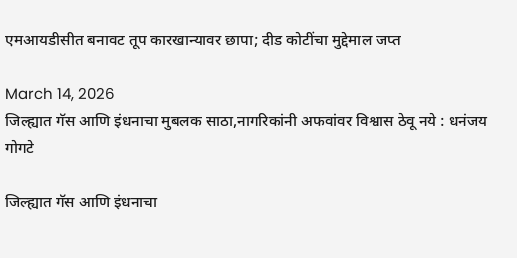एमआयडीसीत बनावट तूप कारखान्यावर छापा; दीड कोटींचा मुद्देमाल जप्त

March 14, 2026
जिल्ह्यात गॅस आणि इंधनाचा मुबलक साठा,नागरिकांनी अफवांवर विश्वास ठेवू नये : धनंजय गोगटे

जिल्ह्यात गॅस आणि इंधनाचा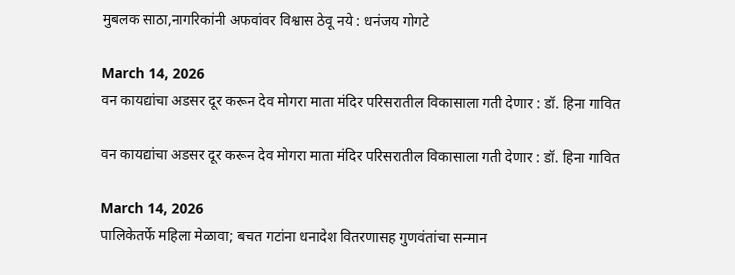मुबलक साठा,नागरिकांनी अफवांवर विश्वास ठेवू नये : धनंजय गोगटे

March 14, 2026
वन कायद्यांचा अडसर दूर करून देव मोगरा माता मंदिर परिसरातील विकासाला गती देणार : डॉ. हिना गावित

वन कायद्यांचा अडसर दूर करून देव मोगरा माता मंदिर परिसरातील विकासाला गती देणार : डॉ. हिना गावित

March 14, 2026
पालिकेतर्फे महिला मेळावा; बचत गटांना धनादेश वितरणासह गुणवंतांचा सन्मान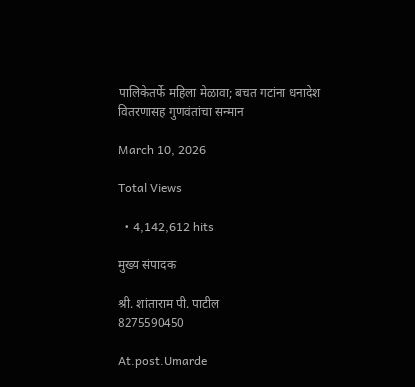पालिकेतर्फे महिला मेळावा; बचत गटांना धनादेश वितरणासह गुणवंतांचा सन्मान

March 10, 2026

Total Views

  • 4,142,612 hits

मुख्य संपादक

श्री. शांताराम पी. पाटील
8275590450

At.post.Umarde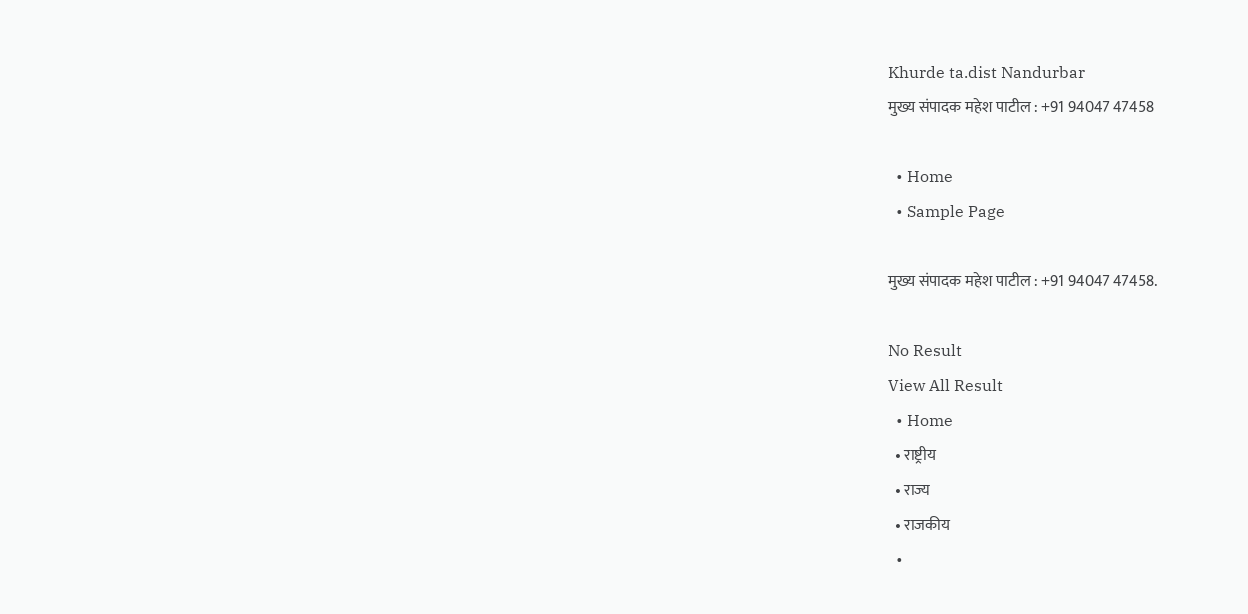Khurde ta.dist Nandurbar
मुख्य संपादक महेश पाटील : +91 94047 47458

  • Home
  • Sample Page

मुख्य संपादक महेश पाटील : +91 94047 47458.

No Result
View All Result
  • Home
  • राष्ट्रीय
  • राज्य
  • राजकीय
  •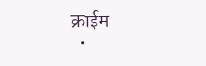क्राईम
  •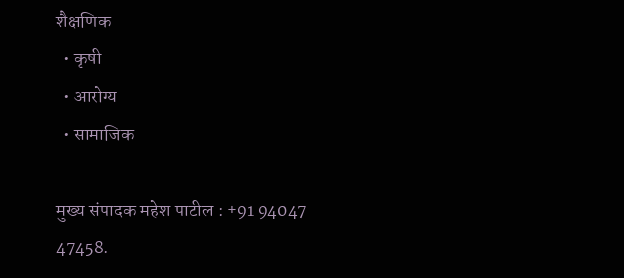शैक्षणिक
  • कृषी
  • आरोग्य
  • सामाजिक

मुख्य संपादक महेश पाटील : +91 94047 47458.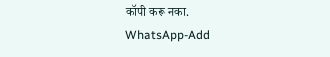कॉपी करू नका.
WhatsApp-Add